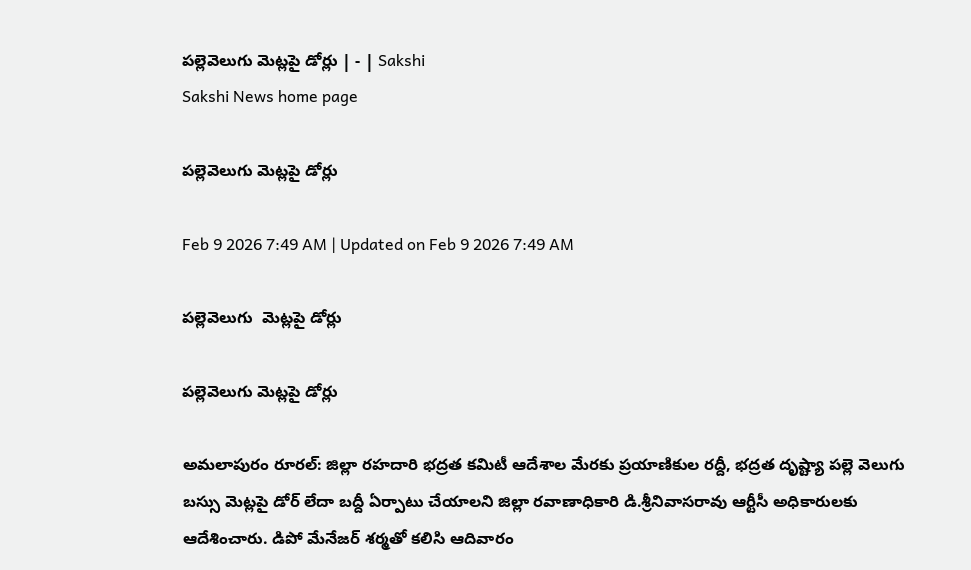పల్లెవెలుగు మెట్లపై డోర్లు | - | Sakshi
Sakshi News home page

పల్లెవెలుగు మెట్లపై డోర్లు

Feb 9 2026 7:49 AM | Updated on Feb 9 2026 7:49 AM

పల్లెవెలుగు  మెట్లపై డోర్లు

పల్లెవెలుగు మెట్లపై డోర్లు

అమలాపురం రూరల్‌: జిల్లా రహదారి భద్రత కమిటీ ఆదేశాల మేరకు ప్రయాణికుల రద్దీ, భద్రత దృష్ట్యా పల్లె వెలుగు బస్సు మెట్లపై డోర్‌ లేదా బద్దీ ఏర్పాటు చేయాలని జిల్లా రవాణాధికారి డి.శ్రీనివాసరావు ఆర్టీసీ అధికారులకు ఆదేశించారు. డిపో మేనేజర్‌ శర్మతో కలిసి ఆదివారం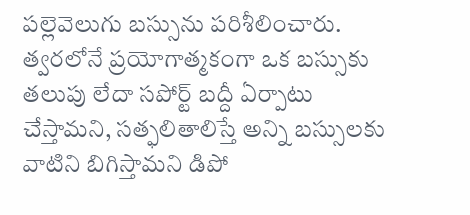పల్లెవెలుగు బస్సును పరిశీలించారు. త్వరలోనే ప్రయోగాత్మకంగా ఒక బస్సుకు తలుపు లేదా సపోర్ట్‌ బద్దీ ఏర్పాటు చేస్తామని, సత్ఫలితాలిస్తే అన్ని బస్సులకు వాటిని బిగిస్తామని డిపో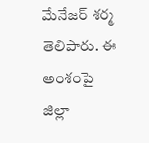మేనేజర్‌ శర్మ తెలిపారు. ఈ అంశంపై జిల్లా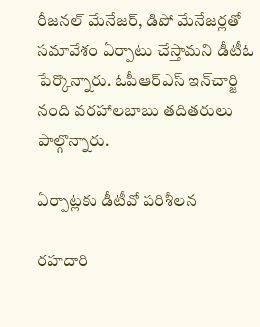రీజనల్‌ మేనేజర్‌, డిపో మేనేజర్లతో సమావేశం ఏర్పాటు చేస్తామని డీటీఓ పేర్కొన్నారు. ఓపీఆర్‌ఎస్‌ ఇన్‌చార్జి నంది వరహాలబాబు తదితరులు పాల్గొన్నారు.

ఏర్పాట్లకు డీటీవో పరిశీలన

రహదారి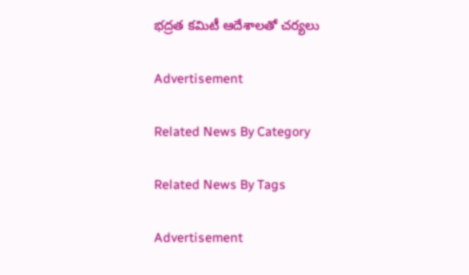భద్రత కమిటీ ఆదేశాలతో చర్యలు

Advertisement

Related News By Category

Related News By Tags

Advertisement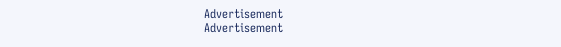Advertisement
Advertisement